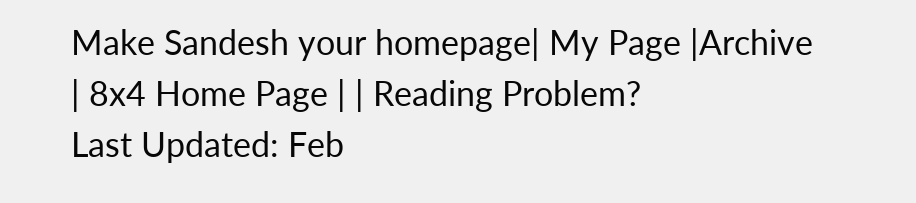Make Sandesh your homepage| My Page |Archive | 8x4 Home Page | | Reading Problem?
Last Updated: Feb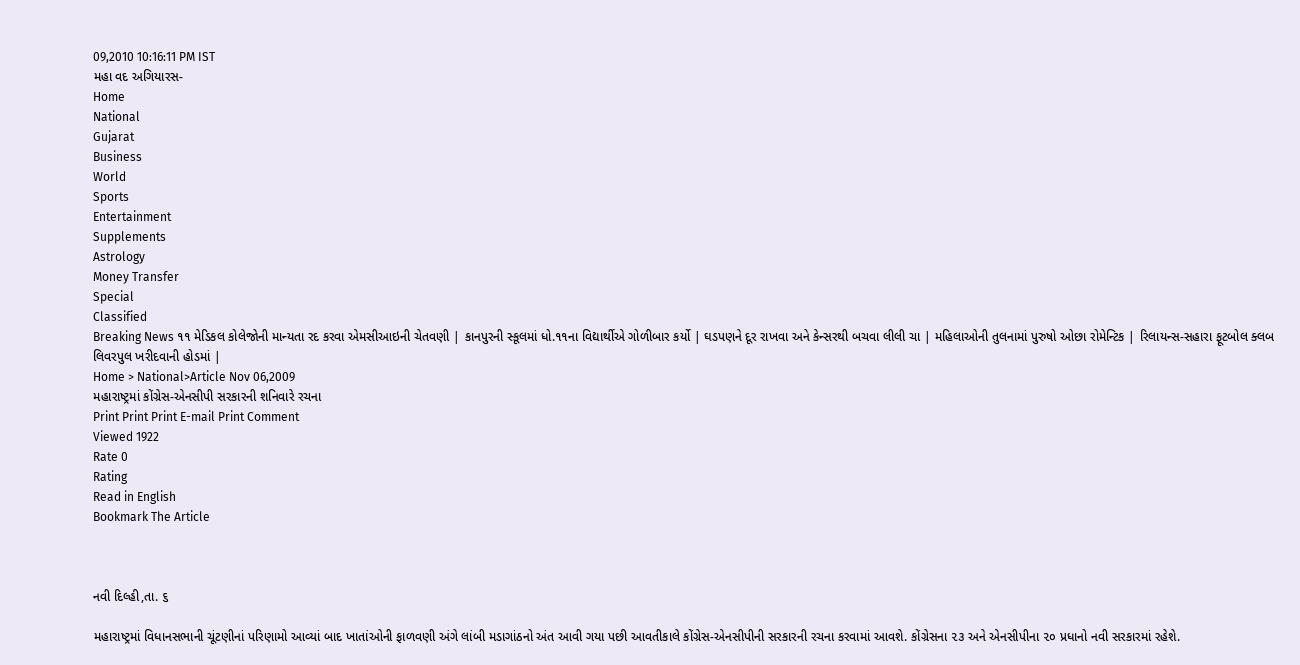09,2010 10:16:11 PM IST
મહા વદ અગિયારસ-
Home
National
Gujarat
Business
World
Sports
Entertainment
Supplements
Astrology
Money Transfer
Special
Classified
Breaking News ૧૧ મેડિકલ કોલેજોની માન્યતા રદ કરવા એમસીઆઇની ચેતવણી | કાનપુરની સ્કૂલમાં ધો.૧૧ના વિદ્યાર્થીએ ગોળીબાર કર્યો | ઘડપણને દૂર રાખવા અને કેન્સરથી બચવા લીલી ચા | મહિલાઓની તુલનામાં પુરુષો ઓછા રોમેન્ટિક | રિલાયન્સ-સહારા ફૂટબોલ ક્લબ લિવરપુલ ખરીદવાની હોડમાં |
Home > National>Article Nov 06,2009
મહારાષ્ટ્રમાં કોંગ્રેસ-એનસીપી સરકારની શનિવારે રચના
Print Print Print E-mail Print Comment
Viewed 1922
Rate 0
Rating
Read in English
Bookmark The Article



નવી દિલ્હી,તા. ૬

મહારાષ્ટ્રમાં વિધાનસભાની ચૂંટણીનાં પરિણામો આવ્યાં બાદ ખાતાંઓની ફાળવણી અંગે લાંબી મડાગાંઠનો અંત આવી ગયા પછી આવતીકાલે કોંગ્રેસ-એનસીપીની સરકારની રચના કરવામાં આવશે. કોંગ્રેસના ૨૩ અને એનસીપીના ૨૦ પ્રધાનો નવી સરકારમાં રહેશે.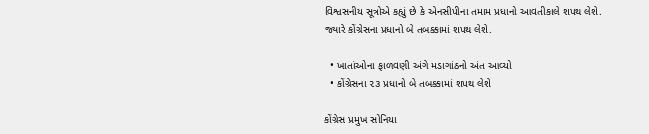વિશ્વસનીય સૂત્રોએ કહ્યું છે કે એનસીપીના તમામ પ્રધાનો આવતીકાલે શપથ લેશે. જ્યારે કોંગ્રેસના પ્રધાનો બે તબક્કામાં શપથ લેશે.

  • ખાતાંઓના ફાળવણી અંગે મડાગાંઠનો અંત આવ્યો
  • કોંગ્રેસના ૨૩ પ્રધાનો બે તબક્કામાં શપથ લેશે

કોંગ્રેસ પ્રમુખ સોનિયા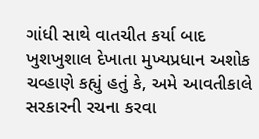ગાંધી સાથે વાતચીત કર્યા બાદ ખુશખુશાલ દેખાતા મુખ્યપ્રધાન અશોક ચવ્હાણે કહ્યું હતું કે, અમે આવતીકાલે સરકારની રચના કરવા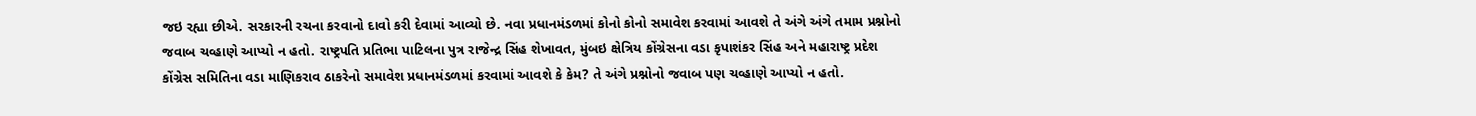જઇ રહ્યા છીએ. સરકારની રચના કરવાનો દાવો કરી દેવામાં આવ્યો છે. નવા પ્રધાનમંડળમાં કોનો કોનો સમાવેશ કરવામાં આવશે તે અંગે અંગે તમામ પ્રશ્નોનો જવાબ ચવ્હાણે આપ્યો ન હતો. રાષ્ટ્રપતિ પ્રતિભા પાટિલના પુત્ર રાજેન્દ્ર સિંહ શેખાવત, મુંબઇ ક્ષેત્રિય કોંગ્રેસના વડા કૃપાશંકર સિંહ અને મહારાષ્ટ્ર પ્રદેશ કોંગ્રેસ સમિતિના વડા માણિકરાવ ઠાકરેનો સમાવેશ પ્રધાનમંડળમાં કરવામાં આવશે કે કેમ? તે અંગે પ્રશ્નોનો જવાબ પણ ચવ્હાણે આપ્યો ન હતો.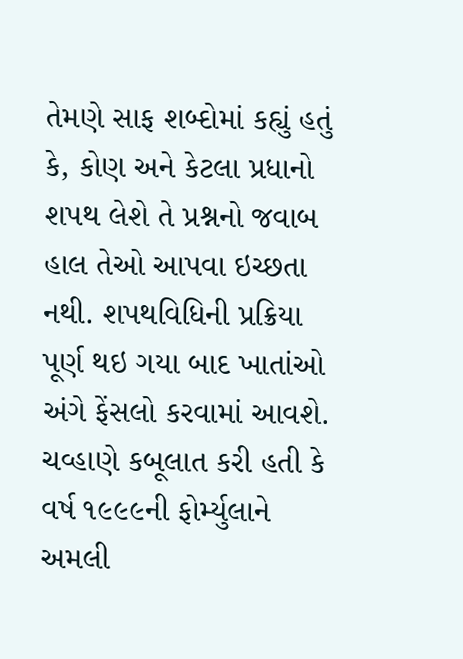તેમણે સાફ શબ્દોમાં કહ્યું હતું કે, કોણ અને કેટલા પ્રધાનો શપથ લેશે તે પ્રશ્નનો જવાબ હાલ તેઓ આપવા ઇચ્છતા નથી. શપથવિધિની પ્રક્રિયા પૂર્ણ થઇ ગયા બાદ ખાતાંઓ અંગે ફેંસલો કરવામાં આવશે. ચવ્હાણે કબૂલાત કરી હતી કે વર્ષ ૧૯૯૯ની ફોર્મ્યુલાને અમલી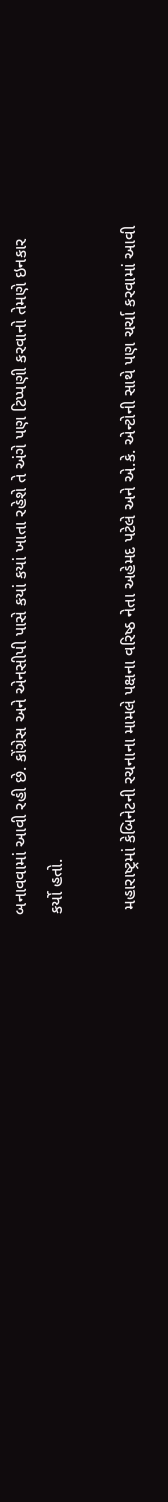બનાવવામાં આવી રહી છે. કોંગ્રેસ અને એનસીપી પાસે કયાં કયાં ખાતા રહેશે તે અંગે પણ ટિપ્પણી કરવાનો તેમણે ઇનકાર કર્યો હતો.

 મહારાષ્ટ્રમાં કેબિનેટની રચનાના મામલે પક્ષના વરિષ્ઠ નેતા અહેમદ પટેલે અને એ.કે. એન્ટોની સાથે પણ ચર્ચા કરવામાં આવી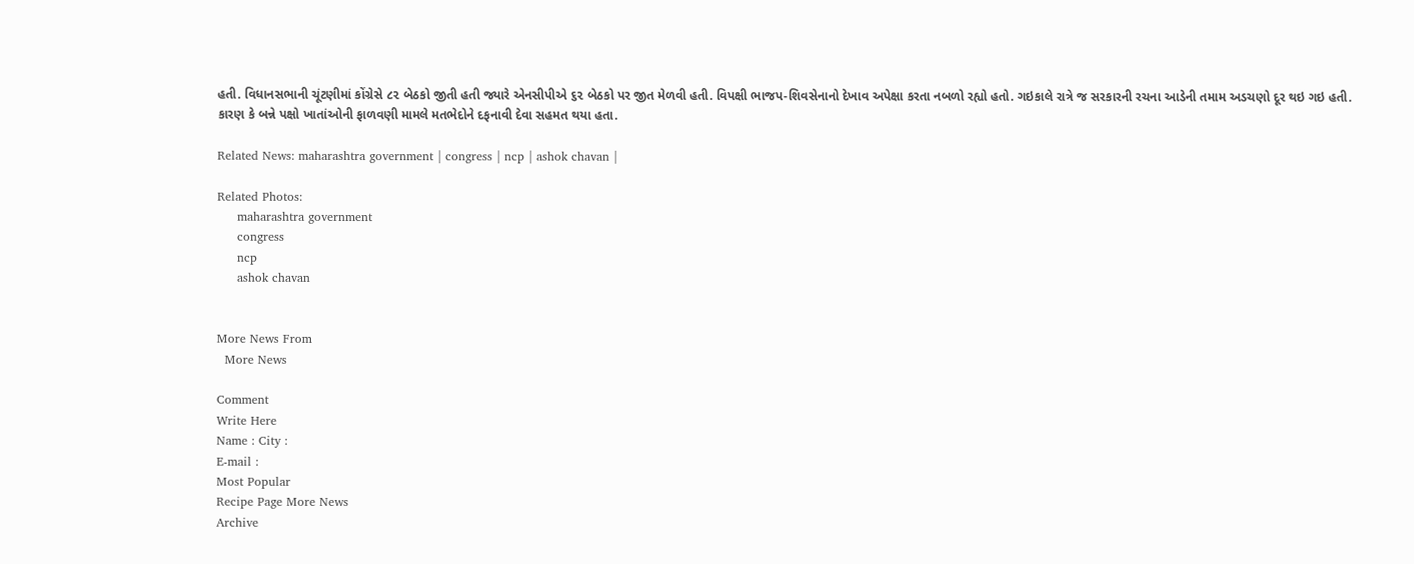હતી. વિધાનસભાની ચૂંટણીમાં કોંગ્રેસે ૮૨ બેઠકો જીતી હતી જ્યારે એનસીપીએ ૬૨ બેઠકો પર જીત મેળવી હતી. વિપક્ષી ભાજપ-શિવસેનાનો દેખાવ અપેક્ષા કરતા નબળો રહ્યો હતો. ગઇકાલે રાત્રે જ સરકારની રચના આડેની તમામ અડચણો દૂર થઇ ગઇ હતી. કારણ કે બન્ને પક્ષો ખાતાંઓની ફાળવણી મામલે મતભેદોને દફનાવી દેવા સહમત થયા હતા.

Related News: maharashtra government | congress | ncp | ashok chavan |

Related Photos:
     maharashtra government
     congress
     ncp
     ashok chavan


More News From
  More News

Comment
Write Here
Name : City :
E-mail :
Most Popular
Recipe Page More News
Archive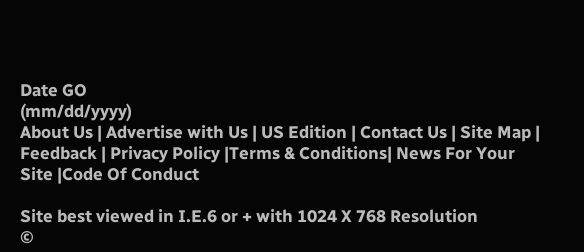Date GO
(mm/dd/yyyy)
About Us | Advertise with Us | US Edition | Contact Us | Site Map | Feedback | Privacy Policy |Terms & Conditions| News For Your Site |Code Of Conduct

Site best viewed in I.E.6 or + with 1024 X 768 Resolution
©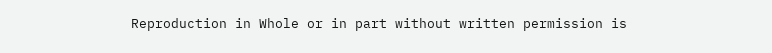Reproduction in Whole or in part without written permission is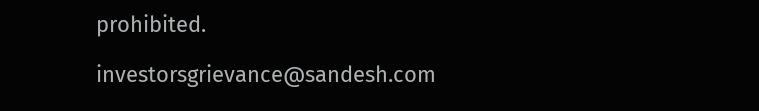prohibited.

investorsgrievance@sandesh.com